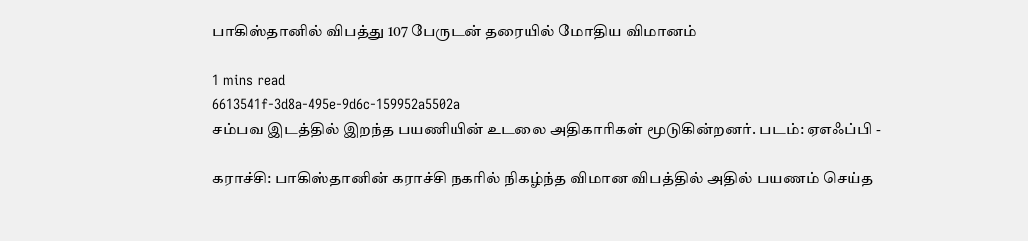பாகிஸ்தானில் விபத்து 107 பேருடன் தரையில் மோதிய விமானம்

1 mins read
6613541f-3d8a-495e-9d6c-159952a5502a
சம்பவ இடத்தில் இறந்த பயணியின் உடலை அதிகாரிகள் மூடுகின்றனர். படம்: ஏஎஃப்பி -

கராச்சி: பாகிஸ்தானின் கராச்சி நகரில் நிகழ்ந்த விமான விபத்தில் அதில் பயணம் செய்த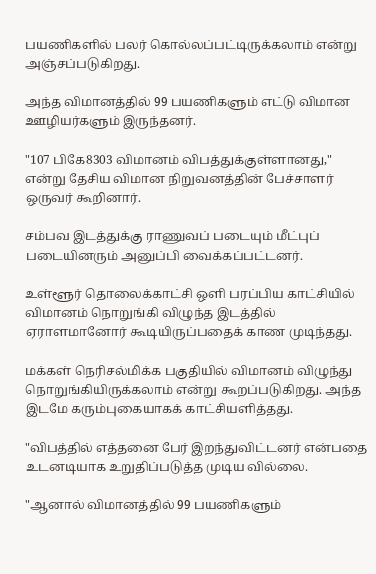பயணிகளில் பலர் கொல்லப்பட்டிருக்கலாம் என்று அஞ்சப்படுகிறது.

அந்த விமானத்தில் 99 பயணிகளும் எட்டு விமான ஊழியர்களும் இருந்தனர்.

"107 பிகே8303 விமானம் விபத்துக்குள்ளானது," என்று தேசிய விமான நிறுவனத்தின் பேச்சாளர் ஒருவர் கூறினார்.

சம்பவ இடத்துக்கு ராணுவப் படையும் மீட்புப் படையினரும் அனுப்பி வைக்கப்பட்டனர்.

உள்ளூர் தொலைக்காட்சி ஒளி பரப்பிய காட்சியில் விமானம் நொறுங்கி விழுந்த இடத்தில் ஏராளமானோர் கூடியிருப்பதைக் காண முடிந்தது.

மக்கள் நெரிசல்மிக்க பகுதியில் விமானம் விழுந்து நொறுங்கியிருக்கலாம் என்று கூறப்படுகிறது. அந்த இடமே கரும்புகையாகக் காட்சியளித்தது.

"விபத்தில் எத்தனை பேர் இறந்துவிட்டனர் என்பதை உடனடியாக உறுதிப்படுத்த முடிய வில்லை.

"ஆனால் விமானத்தில் 99 பயணிகளும்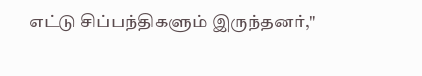எட்டு சிப்பந்திகளும் இருந்தனர்,"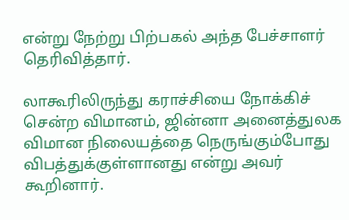என்று நேற்று பிற்பகல் அந்த பேச்சாளர் தெரிவித்தார்.

லாகூரிலிருந்து கராச்சியை நோக்கிச் சென்ற விமானம், ஜின்னா அனைத்துலக விமான நிலையத்தை நெருங்கும்போது விபத்துக்குள்ளானது என்று அவர் கூறினார்.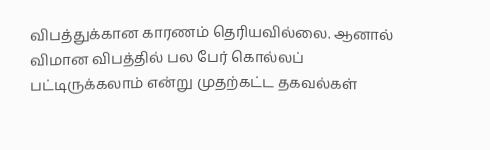விபத்துக்கான காரணம் தெரியவில்லை. ஆனால் விமான விபத்தில் பல பேர் கொல்லப் பட்டிருக்கலாம் என்று முதற்கட்ட தகவல்கள்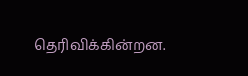தெரிவிக்கின்றன.